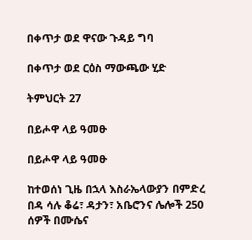በቀጥታ ወደ ዋናው ጉዳይ ግባ

በቀጥታ ወደ ርዕስ ማውጫው ሂድ

ትምህርት 27

በይሖዋ ላይ ዓመፁ

በይሖዋ ላይ ዓመፁ

ከተወሰነ ጊዜ በኋላ እስራኤላውያን በምድረ በዳ ሳሉ ቆሬ፣ ዳታን፣ አቤሮንና ሌሎች 250 ሰዎች በሙሴና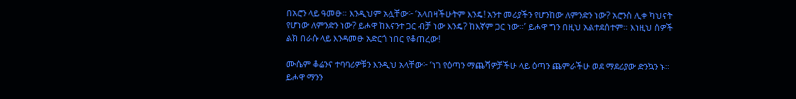በአሮን ላይ ዓመፁ። እንዲህም አሏቸው፦ ‘አላበዛችሁትም እንዴ! አንተ መሪያችን የሆንከው ለምንድን ነው? አሮንስ ሊቀ ካህናት የሆነው ለምንድን ነው? ይሖዋ ከእናንተ ጋር ብቻ ነው እንዴ? ከእኛም ጋር ነው።’ ይሖዋ ግን በዚህ አልተደሰተም። እነዚህ ሰዎች ልክ በራሱ ላይ እንዳመፁ አድርጎ ነበር የቆጠረው!

ሙሴም ቆሬንና ተባባሪዎቹን እንዲህ አላቸው፦ ‘ነገ የዕጣን ማጨሻዎቻችሁ ላይ ዕጣን ጨምራችሁ ወደ ማደሪያው ድንኳን ኑ። ይሖዋ ማንን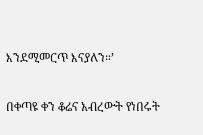እንደሚመርጥ እናያለን።’

በቀጣዩ ቀን ቆሬና አብረውት የነበሩት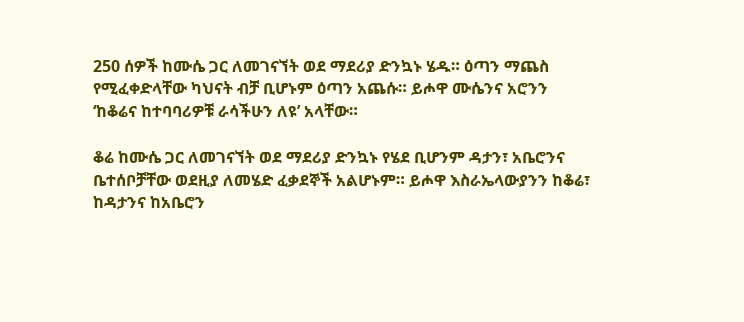250 ሰዎች ከሙሴ ጋር ለመገናኘት ወደ ማደሪያ ድንኳኑ ሄዱ። ዕጣን ማጨስ የሚፈቀድላቸው ካህናት ብቻ ቢሆኑም ዕጣን አጨሱ። ይሖዋ ሙሴንና አሮንን ‘ከቆሬና ከተባባሪዎቹ ራሳችሁን ለዩ’ አላቸው።

ቆሬ ከሙሴ ጋር ለመገናኘት ወደ ማደሪያ ድንኳኑ የሄደ ቢሆንም ዳታን፣ አቤሮንና ቤተሰቦቻቸው ወደዚያ ለመሄድ ፈቃደኞች አልሆኑም። ይሖዋ እስራኤላውያንን ከቆሬ፣ ከዳታንና ከአቤሮን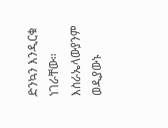ድንኳን እንዲርቁ ነገራቸው። እስራኤላውያንም ወዲያውኑ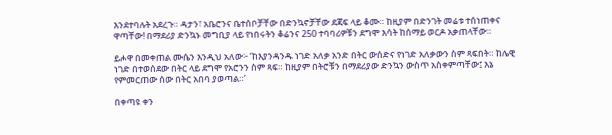እንደተባሉት አደረጉ። ዳታን፣ አቤሮንና ቤተሰቦቻቸው በድንኳኖቻቸው ደጃፍ ላይ ቆሙ። ከዚያም በድንገት መሬቱ ተሰነጠቀና ዋጣቸው! በማደሪያ ድንኳኑ መግቢያ ላይ የነበሩትን ቆሬንና 250 ተባባሪዎቹን ደግሞ እሳት ከሰማይ ወርዶ አቃጠላቸው።

ይሖዋ በመቀጠል ሙሴን እንዲህ አለው፦ ‘ከእያንዳንዱ ነገድ አለቃ አንድ በትር ውሰድና የነገድ አለቃውን ስም ጻፍበት። ከሌዊ ነገድ በተወሰደው በትር ላይ ደግሞ የአሮንን ስም ጻፍ። ከዚያም በትሮቹን በማደሪያው ድንኳን ውስጥ አስቀምጣቸው፤ እኔ የምመርጠው ሰው በትር አበባ ያወጣል።’

በቀጣዩ ቀን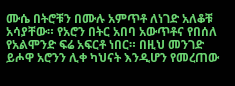ሙሴ በትሮቹን በሙሉ አምጥቶ ለነገድ አለቆቹ አሳያቸው። የአሮን በትር አበባ አውጥቶና የበሰለ የአልሞንድ ፍሬ አፍርቶ ነበር። በዚህ መንገድ ይሖዋ አሮንን ሊቀ ካህናት እንዲሆን የመረጠው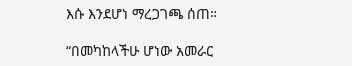እሱ እንደሆነ ማረጋገጫ ሰጠ።

“በመካከላችሁ ሆነው አመራር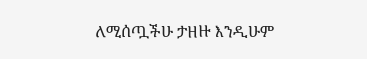ለሚሰጧችሁ ታዘዙ እንዲሁም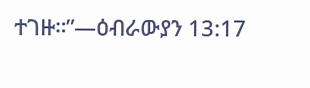ተገዙ።”—ዕብራውያን 13:17